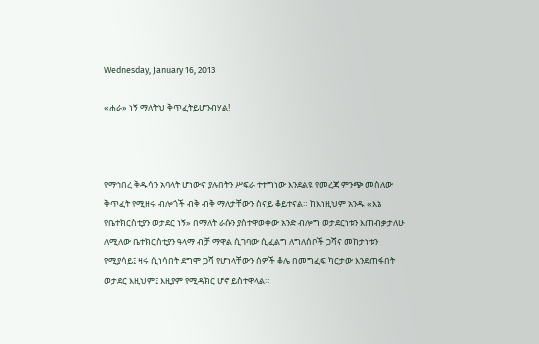Wednesday, January 16, 2013

«ሐራ» ነኝ ማለትህ ቅጥፈትይሆንብሃል!



የማኅበረ ቅዱሳን አባላት ሆነውና ያሉበትን ሥፍራ ተተግነው እንደልዩ የመረጃ ምንጭ መስለው ቅጥፈት የሚዘሩ ብሎጎች ብቅ ብቅ ማለታቸውን ስናይ ቆይተናል። ከእነዚህም አንዱ «እኔ የቤተክርስቲያን ወታደር ነኝ» በማለት ራሱን ያስተዋወቀው አንድ ብሎግ ወታደርነቱን እጠብቃታለሁ ለሚለው ቤተክርስቲያን ዓላማ ብቻ ማዋል ሲገባው ሲፈልግ ለግለሰቦች ጋሻና መከታነቱን የሚያሳይ፤ ዛሩ ሲነሳበት ደግሞ ጋሻ የሆነላቸውን ሰዎች ቆሌ በመግፈፍ ካርታው እንደጠፋበት ወታደር እዚህም፤ እዚያም የሚዳክር ሆኖ ይስተዋላል።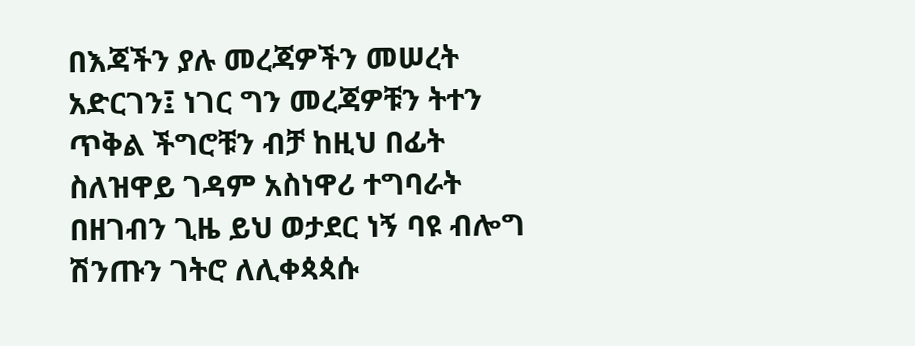በእጃችን ያሉ መረጃዎችን መሠረት አድርገን፤ ነገር ግን መረጃዎቹን ትተን ጥቅል ችግሮቹን ብቻ ከዚህ በፊት ስለዝዋይ ገዳም አስነዋሪ ተግባራት በዘገብን ጊዜ ይህ ወታደር ነኝ ባዩ ብሎግ ሽንጡን ገትሮ ለሊቀጳጳሱ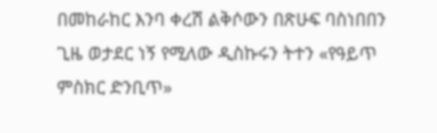በመከራከር እንባ ቀረሽ ልቅሶውን በጽሁፍ ባስነበበን ጊዜ ወታደር ነኝ የሚለው ዲስኩሩን ትተን «የዓይጥ ምስክር ድንቢጥ»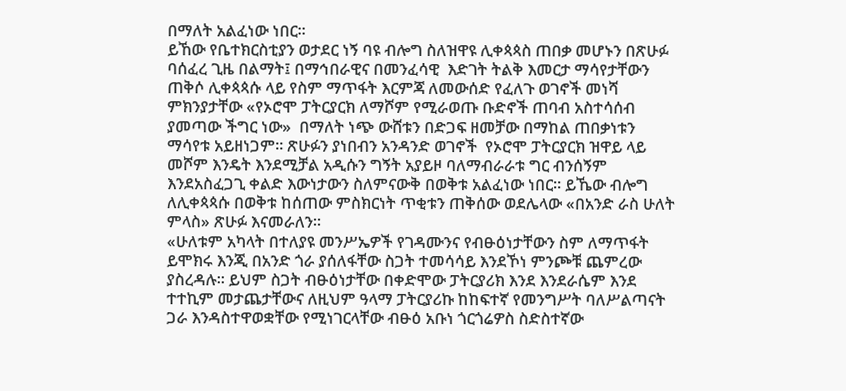በማለት አልፈነው ነበር።
ይኸው የቤተክርስቲያን ወታደር ነኝ ባዩ ብሎግ ስለዝዋዩ ሊቀጳጳስ ጠበቃ መሆኑን በጽሁፉ ባሰፈረ ጊዜ በልማት፤ በማኅበራዊና በመንፈሳዊ  እድገት ትልቅ እመርታ ማሳየታቸውን ጠቅሶ ሊቀጳጳሱ ላይ የስም ማጥፋት እርምጃ ለመውሰድ የፈለጉ ወገኖች መነሻ ምክንያታቸው «የኦሮሞ ፓትርያርክ ለማሾም የሚራወጡ ቡድኖች ጠባብ አስተሳሰብ ያመጣው ችግር ነው»  በማለት ነጭ ውሸቱን በድጋፍ ዘመቻው በማከል ጠበቃነቱን ማሳየቱ አይዘነጋም። ጽሁፉን ያነበብን አንዳንድ ወገኖች  የኦሮሞ ፓትርያርክ ዝዋይ ላይ መሾም እንዴት እንደሚቻል አዲሱን ግኝት አያይዞ ባለማብራራቱ ግር ብንሰኝም እንደአስፈጋጊ ቀልድ እውነታውን ስለምናውቅ በወቅቱ አልፈነው ነበር። ይኼው ብሎግ ለሊቀጳጳሱ በወቅቱ ከሰጠው ምስክርነት ጥቂቱን ጠቅሰው ወደሌላው «በአንድ ራስ ሁለት ምላስ» ጽሁፉ እናመራለን።
«ሁለቱም አካላት በተለያዩ መንሥኤዎች የገዳሙንና የብፁዕነታቸውን ስም ለማጥፋት ይሞክሩ እንጂ በአንድ ጎራ ያሰለፋቸው ስጋት ተመሳሳይ እንደኾነ ምንጮቹ ጨምረው ያስረዳሉ፡፡ ይህም ስጋት ብፁዕነታቸው በቀድሞው ፓትርያሪክ እንደ እንደራሴም እንደ ተተኪም መታጨታቸውና ለዚህም ዓላማ ፓትርያሪኩ ከከፍተኛ የመንግሥት ባለሥልጣናት ጋራ እንዳስተዋወቋቸው የሚነገርላቸው ብፁዕ አቡነ ጎርጎሬዎስ ስድስተኛው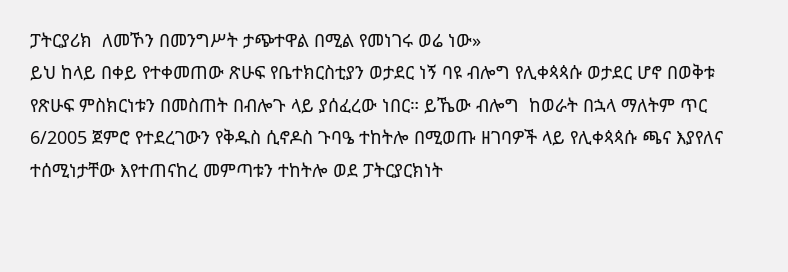ፓትርያሪክ  ለመኾን በመንግሥት ታጭተዋል በሚል የመነገሩ ወሬ ነው»
ይህ ከላይ በቀይ የተቀመጠው ጽሁፍ የቤተክርስቲያን ወታደር ነኝ ባዩ ብሎግ የሊቀጳጳሱ ወታደር ሆኖ በወቅቱ የጽሁፍ ምስክርነቱን በመስጠት በብሎጉ ላይ ያሰፈረው ነበር። ይኼው ብሎግ  ከወራት በኋላ ማለትም ጥር 6/2005 ጀምሮ የተደረገውን የቅዱስ ሲኖዶስ ጉባዔ ተከትሎ በሚወጡ ዘገባዎች ላይ የሊቀጳጳሱ ጫና እያየለና ተሰሚነታቸው እየተጠናከረ መምጣቱን ተከትሎ ወደ ፓትርያርክነት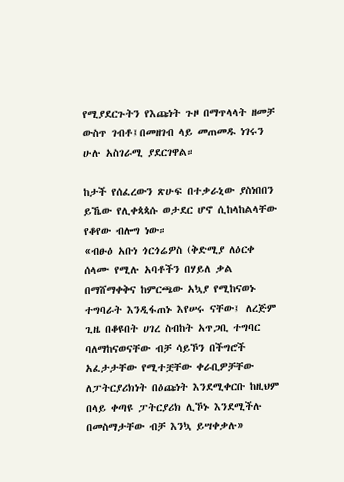የሚያደርጉትን የእጩነት ጉዞ በማጥላላት ዘመቻ ውስጥ ገብቶ፤በመዘገብ ላይ መጠመዱ ነገሩን ሁሉ አስገራሚ ያደርገዋል።

ከታች የሰፈረውን ጽሁፍ በተቃራኒው ያስነበበን ይኼው የሊቀጳጳሱ ወታደር ሆኖ ሲከላከልላቸው የቆየው ብሎግ ነው።
«ብፁዕ አቡነ ጎርጎሬዎስ (ቅድሚያ ለዕርቀ ሰላሙ የሚሉ አባቶችን በሃይለ ቃል በማሸማቀቅና ከምርጫው አኳያ የሚከናወኑ ተግባራት እንዲፋጠኑ እየሠሩ ናቸው፤ ለረጅም ጊዜ በቆዩበት ሀገረ ስብከት አጥጋቢ ተግባር ባለማከናወናቸው ብቻ ሳይኾን በችግሮች አፈታታቸው የሚተቿቸው ቀራቢዎቻቸው ለፓትርያሪክነት በዕጩነት እንደሚቀርቡ ከዚህም በላይ ቀጣዩ ፓትርያሪክ ሊኾኑ እንደሚችሉ በመስማታቸው ብቻ እንኳ ይሣቀቃሉ»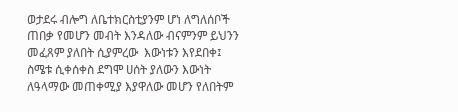ወታደሩ ብሎግ ለቤተክርስቲያንም ሆነ ለግለሰቦች ጠበቃ የመሆን መብት እንዳለው ብናምንም ይህንን መፈጸም ያለበት ሲያምረው  እውነቱን እየደበቀ፤ ስሜቱ ሲቀሰቀስ ደግሞ ሀሰት ያለውን እውነት ለዓላማው መጠቀሚያ እያዋለው መሆን የለበትም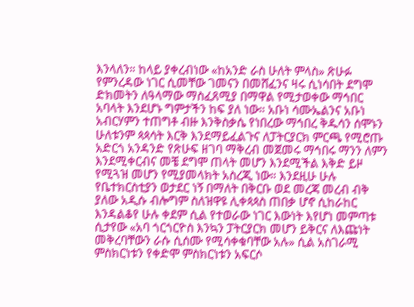እንላለን። ከላይ ያቀረብነው «ከአንድ ራስ ሁለት ምላስ» ጽሁፉ የምንረዳው ነገር ሲመቸው ገመናን በመሸፈንና ዛሩ ሲነሳበት ደግሞ ድክመትን ለዓላማው ማስፈጸሚያ በማዋል የሚታወቀው ማኅበር አባላት እንደሆኑ ግምታችን ከፍ ያለ ነው። አቡነ ሳሙኤልንና አቡነ አብርሃምን ተጠግቶ ብዙ እንቅስቃሴ የነበረው ማኅበረ ቅዱሳን ሰሞኑን ሁለቱንም ጳጳሳት እርቅ እንደማይፈልጉና ለፓትርያርክ ምርጫ የሚሮጡ አድርጎ አንዳንድ የጽሁፍ ዘገባ ማቅረብ መጀመሩ ማኅበሩ ማንን ለምን እንደሚቀርብና መቼ ደግሞ ጠላት መሆን እንደሚችል እቅድ ይዞ የሚጓዝ መሆን የሚያመላክት አስረጂ ነው። እንደዚሁ ሁሉ የቤተክርስቲያን ወታደር ነኝ በማለት በቅርቡ ወደ መረጃ መረብ ብቅ ያለው አዲሱ ብሎግም ስለዝዋዩ ሊቀጳጳስ ጠበቃ ሆኖ ሲከራከር እንዳልቆየ ሁሉ ቀደም ሲል የተወራው ነገር እውነት እየሆነ መምጣቱ ሲታየው «አባ ጎርጎርዮስ እንኳን ፓትርያርክ መሆን ይቅርና ለእጩነት መቅረባቸውን ራሱ ሲሰሙ የሚሳቀቁባቸው አሉ» ሲል አስገራሚ ምስክርነቱን የቀድሞ ምስክርነቱን አፍርሶ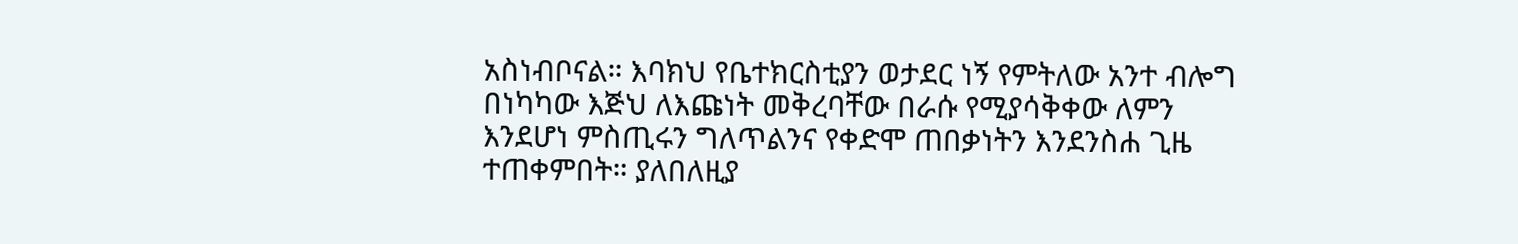አስነብቦናል። እባክህ የቤተክርስቲያን ወታደር ነኝ የምትለው አንተ ብሎግ በነካካው እጅህ ለእጩነት መቅረባቸው በራሱ የሚያሳቅቀው ለምን እንደሆነ ምስጢሩን ግለጥልንና የቀድሞ ጠበቃነትን እንደንስሐ ጊዜ ተጠቀምበት። ያለበለዚያ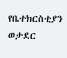የቤተክርስቲያን ወታደር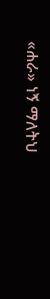«ሐራ» ነኝ ማለትህ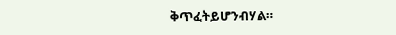ቅጥፈትይሆንብሃል።